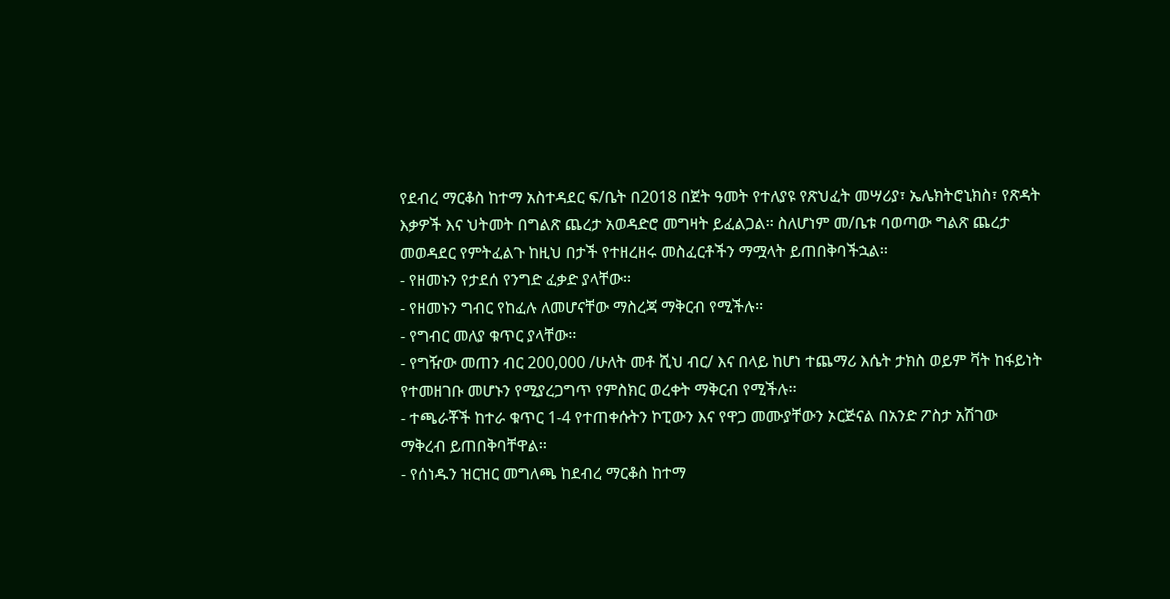የደብረ ማርቆስ ከተማ አስተዳደር ፍ/ቤት በ2018 በጀት ዓመት የተለያዩ የጽህፈት መሣሪያ፣ ኤሌክትሮኒክስ፣ የጽዳት እቃዎች እና ህትመት በግልጽ ጨረታ አወዳድሮ መግዛት ይፈልጋል፡፡ ስለሆነም መ/ቤቱ ባወጣው ግልጽ ጨረታ መወዳደር የምትፈልጉ ከዚህ በታች የተዘረዘሩ መስፈርቶችን ማሟላት ይጠበቅባችኋል፡፡
- የዘመኑን የታደሰ የንግድ ፈቃድ ያላቸው፡፡
- የዘመኑን ግብር የከፈሉ ለመሆናቸው ማስረጃ ማቅርብ የሚችሉ፡፡
- የግብር መለያ ቁጥር ያላቸው፡፡
- የግዥው መጠን ብር 200,000 /ሁለት መቶ ሺህ ብር/ እና በላይ ከሆነ ተጨማሪ እሴት ታክስ ወይም ቫት ከፋይነት የተመዘገቡ መሆኑን የሚያረጋግጥ የምስክር ወረቀት ማቅርብ የሚችሉ፡፡
- ተጫራቾች ከተራ ቁጥር 1-4 የተጠቀሱትን ኮፒውን እና የዋጋ መሙያቸውን ኦርጅናል በአንድ ፖስታ አሽገው ማቅረብ ይጠበቅባቸዋል፡፡
- የሰነዱን ዝርዝር መግለጫ ከደብረ ማርቆስ ከተማ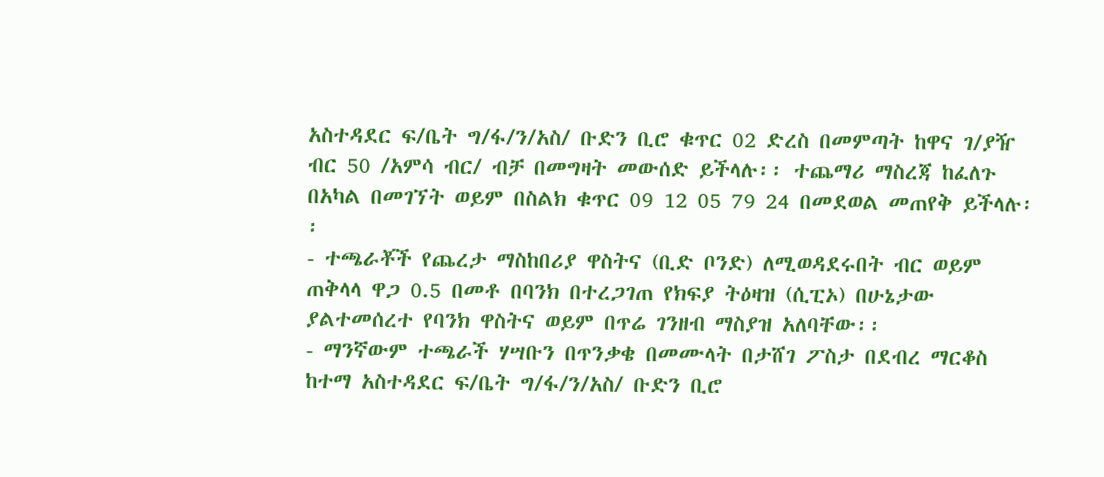አስተዳደር ፍ/ቤት ግ/ፋ/ን/አስ/ ቡድን ቢሮ ቁጥር 02 ድረስ በመምጣት ከዋና ገ/ያዥ ብር 50 /አምሳ ብር/ ብቻ በመግዛት መውሰድ ይችላሉ፡፡ ተጨማሪ ማስረጃ ከፈለጉ በአካል በመገኘት ወይም በስልክ ቁጥር 09 12 05 79 24 በመደወል መጠየቅ ይችላሉ፡፡
- ተጫራቾች የጨረታ ማስከበሪያ ዋስትና (ቢድ ቦንድ) ለሚወዳደሩበት ብር ወይም ጠቅላላ ዋጋ 0.5 በመቶ በባንክ በተረጋገጠ የክፍያ ትዕዛዝ (ሲፒኦ) በሁኔታው ያልተመሰረተ የባንክ ዋስትና ወይም በጥሬ ገንዘብ ማስያዝ አለባቸው፡፡
- ማንኛውም ተጫራች ሃሣቡን በጥንቃቄ በመሙላት በታሸገ ፖስታ በደብረ ማርቆስ ከተማ አስተዳደር ፍ/ቤት ግ/ፋ/ን/አስ/ ቡድን ቢሮ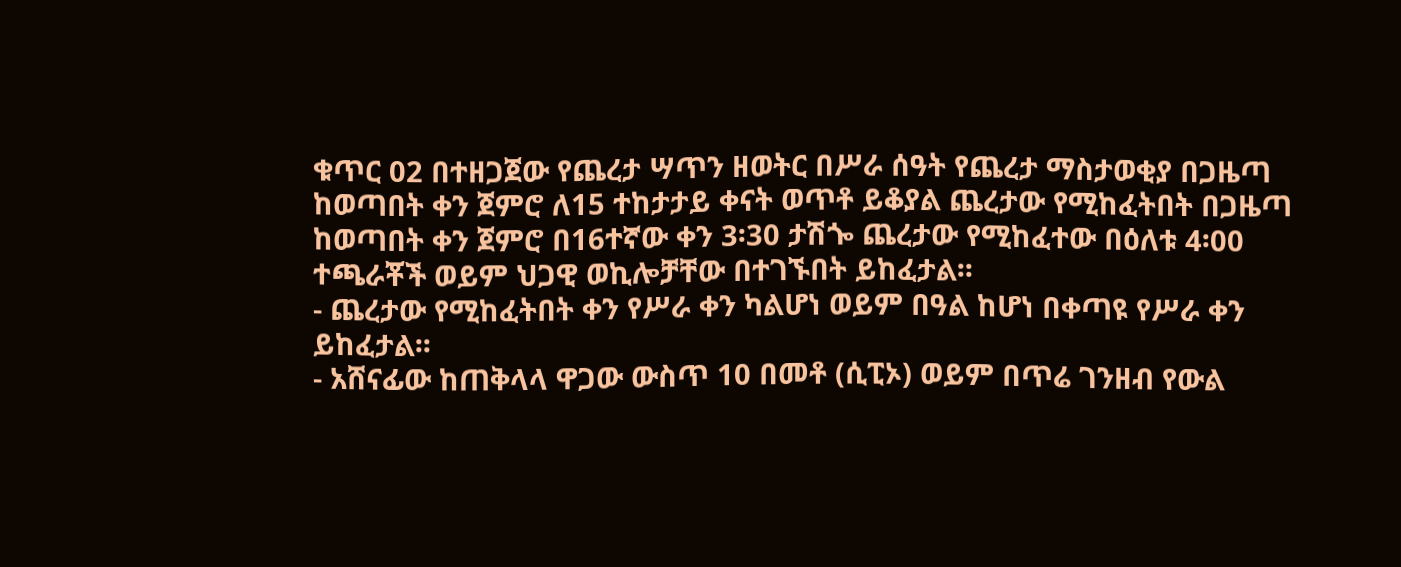ቁጥር 02 በተዘጋጀው የጨረታ ሣጥን ዘወትር በሥራ ሰዓት የጨረታ ማስታወቂያ በጋዜጣ ከወጣበት ቀን ጀምሮ ለ15 ተከታታይ ቀናት ወጥቶ ይቆያል ጨረታው የሚከፈትበት በጋዜጣ ከወጣበት ቀን ጀምሮ በ16ተኛው ቀን 3፡30 ታሽጐ ጨረታው የሚከፈተው በዕለቱ 4፡00 ተጫራቾች ወይም ህጋዊ ወኪሎቻቸው በተገኙበት ይከፈታል፡፡
- ጨረታው የሚከፈትበት ቀን የሥራ ቀን ካልሆነ ወይም በዓል ከሆነ በቀጣዩ የሥራ ቀን ይከፈታል፡፡
- አሸናፊው ከጠቅላላ ዋጋው ውስጥ 10 በመቶ (ሲፒኦ) ወይም በጥሬ ገንዘብ የውል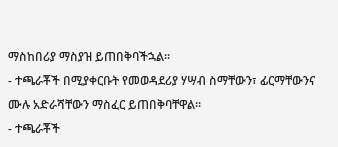ማስከበሪያ ማስያዝ ይጠበቅባችኋል፡፡
- ተጫራቾች በሚያቀርቡት የመወዳደሪያ ሃሣብ ስማቸውን፣ ፊርማቸውንና ሙሉ አድራሻቸውን ማስፈር ይጠበቅባቸዋል፡፡
- ተጫራቾች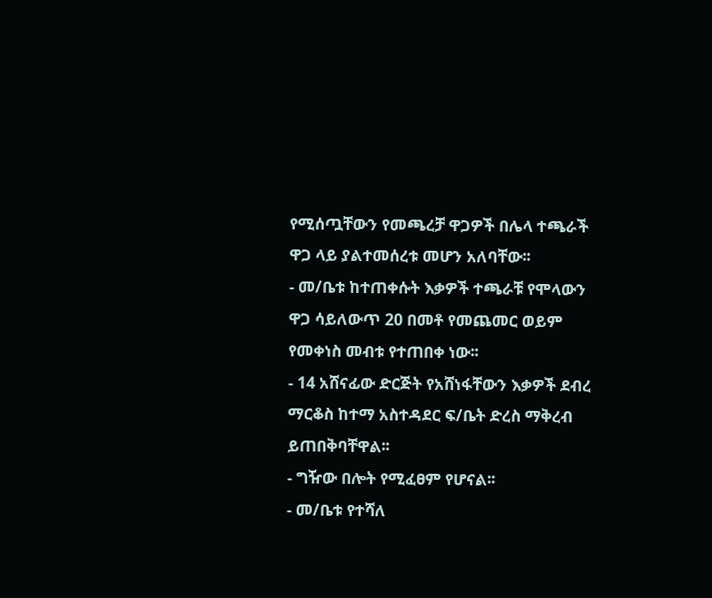የሚሰጧቸውን የመጫረቻ ዋጋዎች በሌላ ተጫራች ዋጋ ላይ ያልተመሰረቱ መሆን አለባቸው፡፡
- መ/ቤቱ ከተጠቀሱት እቃዎች ተጫራቹ የሞላውን ዋጋ ሳይለውጥ 20 በመቶ የመጨመር ወይም የመቀነስ መብቱ የተጠበቀ ነው፡፡
- 14 አሸናፊው ድርጅት የአሸነፋቸውን እቃዎች ደብረ ማርቆስ ከተማ አስተዳደር ፍ/ቤት ድረስ ማቅረብ ይጠበቅባቸዋል፡፡
- ግዥው በሎት የሚፈፀም የሆናል፡፡
- መ/ቤቱ የተሻለ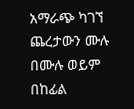አማራጭ ካገኘ ጨረታውን ሙሉ በሙሉ ወይም በከፊል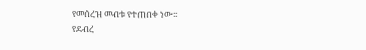የመሰረዝ መብቱ የተጠበቀ ነው፡፡
የደብረ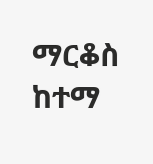ማርቆስ ከተማ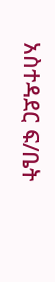አስተዳደር ፍ/ቤት